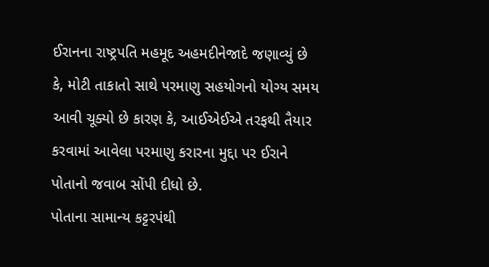ઈરાનના રાષ્ટ્રપતિ મહમૂદ અહમદીનેજાદે જણાવ્યું છે કે, મોટી તાકાતો સાથે પરમાણુ સહયોગનો યોગ્ય સમય આવી ચૂક્યો છે કારણ કે, આઈએઈએ તરફથી તૈયાર કરવામાં આવેલા પરમાણુ કરારના મુદ્દા પર ઈરાને પોતાનો જવાબ સોંપી દીધો છે.
પોતાના સામાન્ય કટ્ટરપંથી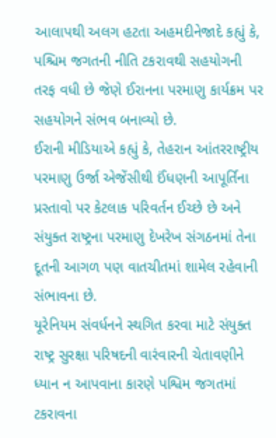આલાપથી અલગ હટતા અહમદીનેજાદે કહ્યું કે, પશ્ચિમ જગતની નીતિ ટકરાવથી સહયોગની તરફ વધી છે જેણે ઈરાનના પરમાણુ કાર્યક્રમ પર સહયોગને સંભવ બનાવ્યો છે.
ઈરાની મીડિયાએ કહ્યું કે, તેહરાન આંતરરાષ્ટ્રીય પરમાણુ ઉર્જા એજેંસીથી ઈંધણની આપૂર્તિના પ્રસ્તાવો પર કેટલાક પરિવર્તન ઈચ્છે છે અને સંયુક્ત રાષ્ટ્રના પરમાણુ દેખરેખ સંગઠનમાં તેના દૂતની આગળ પણ વાતચીતમાં શામેલ રહેવાની સંભાવના છે.
યૂરેનિયમ સંવર્ધનને સ્થગિત કરવા માટે સંયુક્ત રાષ્ટ્ર સુરક્ષા પરિષદની વારંવારની ચેતાવણીને ધ્યાન ન આપવાના કારણે પશ્વિમ જગતમાં ટકરાવના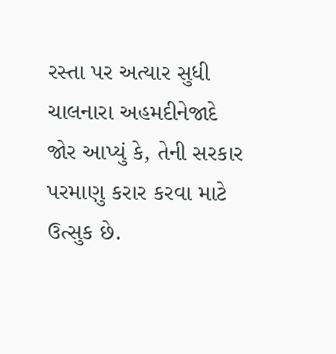રસ્તા પર અત્યાર સુધી ચાલનારા અહમદીનેજાદે જોર આપ્યું કે, તેની સરકાર પરમાણુ કરાર કરવા માટે ઉત્સુક છે.